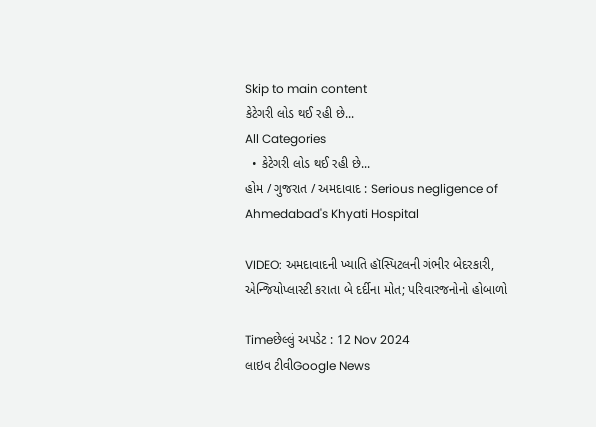Skip to main content
કેટેગરી લોડ થઈ રહી છે...
All Categories
  • કેટેગરી લોડ થઈ રહી છે...
હોમ / ગુજરાત / અમદાવાદ : Serious negligence of Ahmedabad's Khyati Hospital

VIDEO: અમદાવાદની ખ્યાતિ હૉસ્પિટલની ગંભીર બેદરકારી, એન્જિયોપ્લાસ્ટી કરાતા બે દર્દીના મોત; પરિવારજનોનો હોબાળો

Timeછેલ્લું અપડેટ : 12 Nov 2024
લાઇવ ટીવીGoogle News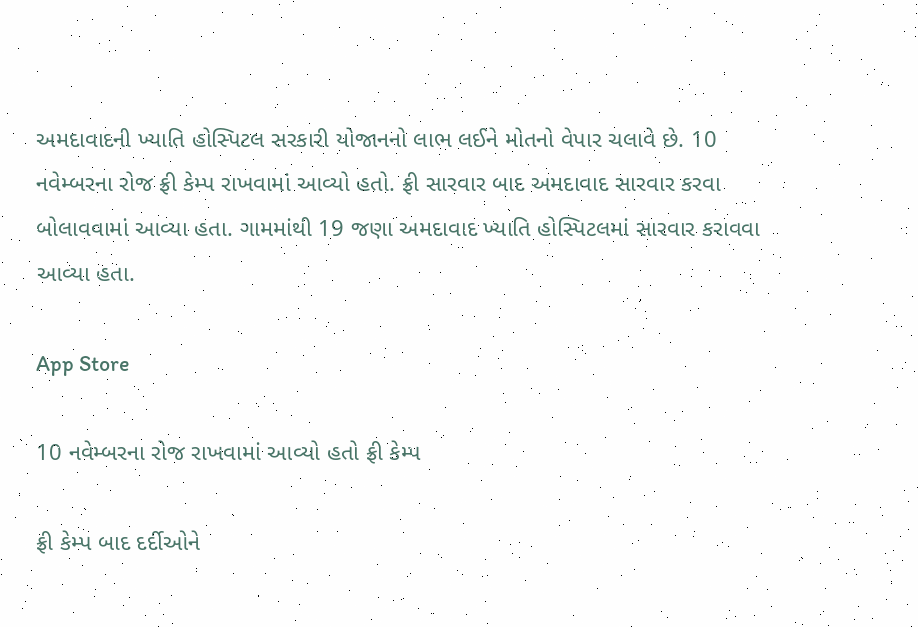અમદાવાદની ખ્યાતિ હોસ્પિટલ સરકારી યોજાનનો લાભ લઈને મોતનો વેપાર ચલાવે છે. 10 નવેમ્બરના રોજ ફ્રી કેમ્પ રાખવામાં આવ્યો હતો. ફ્રી સારવાર બાદ અમદાવાદ સારવાર કરવા બોલાવવામાં આવ્યા હતા. ગામમાંથી 19 જણા અમદાવાદ ખ્યાતિ હોસ્પિટલમાં સારવાર કરાવવા આવ્યા હતા.

App Store

10 નવેમ્બરના રોજ રાખવામાં આવ્યો હતો ફ્રી કેમ્પ

ફ્રી કેમ્પ બાદ દર્દીઓને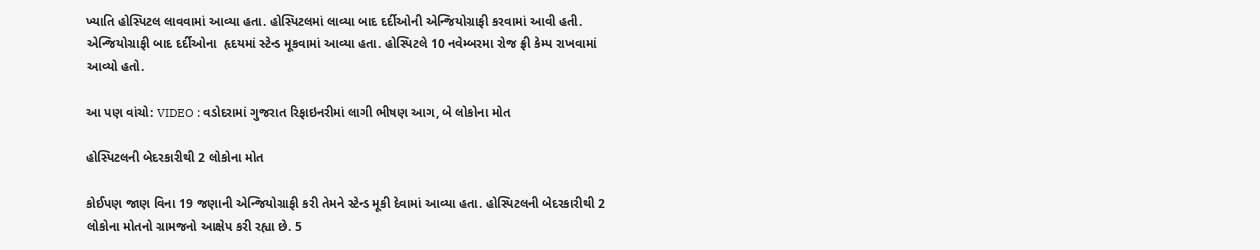ખ્યાતિ હોસ્પિટલ લાવવામાં આવ્યા હતા. હોસ્પિટલમાં લાવ્યા બાદ દર્દીઓની એન્જિયોગ્રાફી કરવામાં આવી હતી. એન્જિયોગ્રાફી બાદ દર્દીઓના  હૃદયમાં સ્ટેન્ડ મૂકવામાં આવ્યા હતા. હોસ્પિટલે 10 નવેમ્બરમા રોજ ફ્રી કેમ્પ રાખવામાં આવ્યો હતો.

આ પણ વાંચો: VIDEO : વડોદરામાં ગુજરાત રિફાઇનરીમાં લાગી ભીષણ આગ, બે લોકોના મોત

હોસ્પિટલની બેદરકારીથી 2 લોકોના મોત

કોઈપણ જાણ વિના 19 જણાની એન્જિયોગ્રાફી કરી તેમને સ્ટેન્ડ મૂકી દેવામાં આવ્યા હતા. હોસ્પિટલની બેદરકારીથી 2 લોકોના મોતનો ગ્રામજનો આક્ષેપ કરી રહ્યા છે. 5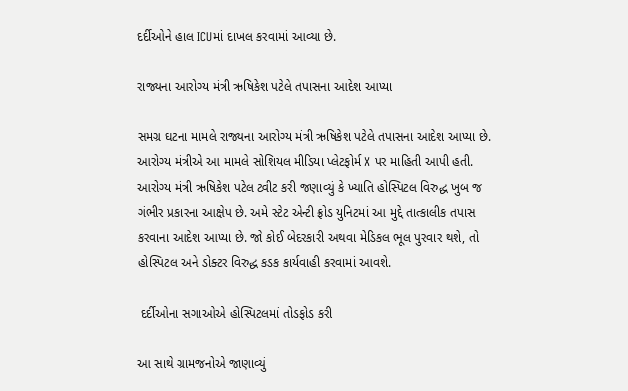દર્દીઓને હાલ ICUમાં દાખલ કરવામાં આવ્યા છે.

રાજ્યના આરોગ્ય મંત્રી ઋષિકેશ પટેલે તપાસના આદેશ આપ્યા

સમગ્ર ઘટના મામલે રાજ્યના આરોગ્ય મંત્રી ઋષિકેશ પટેલે તપાસના આદેશ આપ્યા છે. આરોગ્ય મંત્રીએ આ મામલે સોશિયલ મીડિયા પ્લેટફોર્મ X પર માહિતી આપી હતી. આરોગ્ય મંત્રી ઋષિકેશ પટેલ ટ્વીટ કરી જણાવ્યું કે ખ્યાતિ હોસ્પિટલ વિરુદ્ધ ખુબ જ ગંભીર પ્રકારના આક્ષેપ છે. અમે સ્ટેટ એન્ટી ફ્રોડ યુનિટમાં આ મુદ્દે તાત્કાલીક તપાસ કરવાના આદેશ આપ્યા છે. જો કોઈ બેદરકારી અથવા મેડિકલ ભૂલ પુરવાર થશે, તો હોસ્પિટલ અને ડોક્ટર વિરુદ્ધ કડક કાર્યવાહી કરવામાં આવશે.

 દર્દીઓના સગાઓએ હોસ્પિટલમાં તોડફોડ કરી

આ સાથે ગ્રામજનોએ જાણાવ્યું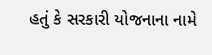હતું કે સરકારી યોજનાના નામે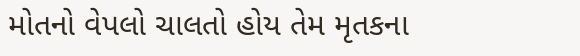મોતનો વેપલો ચાલતો હોય તેમ મૃતકના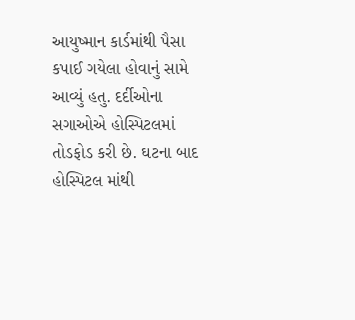આયુષ્માન કાર્ડમાંથી પૈસા કપાઈ ગયેલા હોવાનું સામે આવ્યું હતુ. દર્દીઓના સગાઓએ હોસ્પિટલમાં તોડફોડ કરી છે. ઘટના બાદ હોસ્પિટલ માંથી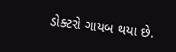ડોક્ટરો ગાયબ થયા છે.